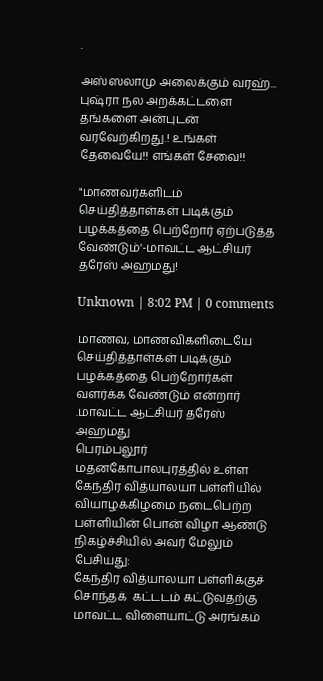.

அஸ்ஸலாமு அலைக்கும் வரஹ்... புஷ்ரா நல அறக்கட்டளை தங்களை அன்புடன் வரவேற்கிறது.! உங்கள் தேவையே!! எங்கள் சேவை!!

"மாணவர்களிடம் செய்தித்தாள்கள் படிக்கும் பழக்கத்தை பெற்றோர் ஏற்படுத்த வேண்டும்'-மாவட்ட ஆட்சியர் தரேஸ் அஹமது!

Unknown | 8:02 PM | 0 comments

மாணவ, மாணவிகளிடையே  செய்தித்தாள்கள் படிக்கும் பழக்கத்தை பெற்றோர்கள் வளர்க்க வேண்டும் என்றார் .மாவட்ட ஆட்சியர் தரேஸ் அஹமது
பெரம்பலூர் மதனகோபாலபுரத்தில் உள்ள கேந்திர வித்யாலயா பள்ளியில் வியாழக்கிழமை நடைபெற்ற பள்ளியின் பொன் விழா ஆண்டு நிகழ்ச்சியில் அவர் மேலும் பேசியது:
கேந்திர வித்யாலயா பள்ளிக்குச் சொந்தக்  கட்டடம் கட்டுவதற்கு மாவட்ட விளையாட்டு அரங்கம்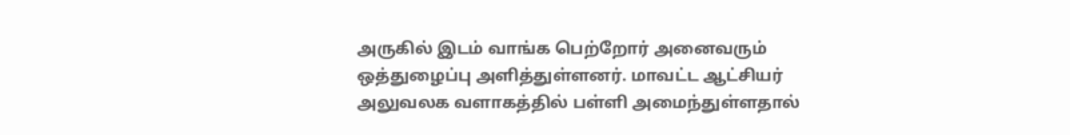அருகில் இடம் வாங்க பெற்றோர் அனைவரும் ஒத்துழைப்பு அளித்துள்ளனர். மாவட்ட ஆட்சியர் அலுவலக வளாகத்தில் பள்ளி அமைந்துள்ளதால்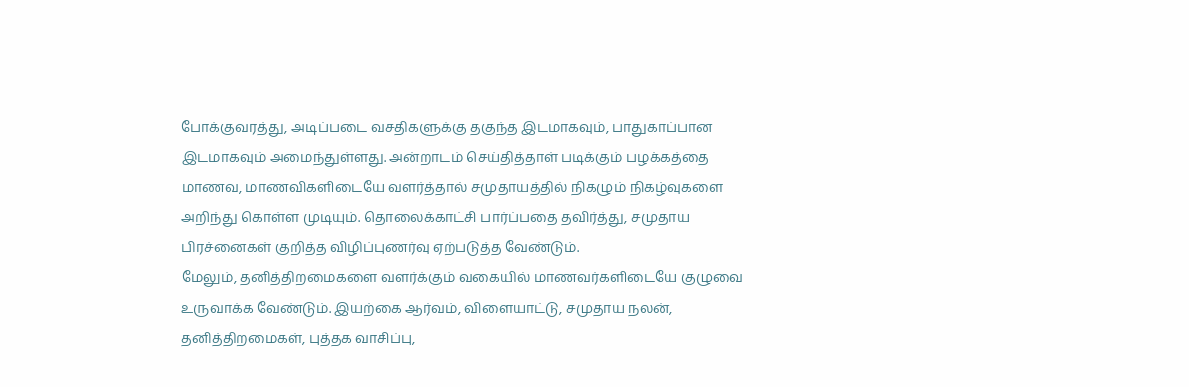போக்குவரத்து, அடிப்படை வசதிகளுக்கு தகுந்த இடமாகவும், பாதுகாப்பான இடமாகவும் அமைந்துள்ளது. அன்றாடம் செய்தித்தாள் படிக்கும் பழக்கத்தை மாணவ, மாணவிகளிடையே வளர்த்தால் சமுதாயத்தில் நிகழும் நிகழ்வுகளை அறிந்து கொள்ள முடியும். தொலைக்காட்சி பார்ப்பதை தவிர்த்து, சமுதாய பிரச்னைகள் குறித்த விழிப்புணர்வு ஏற்படுத்த வேண்டும்.
மேலும், தனித்திறமைகளை வளர்க்கும் வகையில் மாணவர்களிடையே குழுவை உருவாக்க வேண்டும். இயற்கை ஆர்வம், விளையாட்டு, சமுதாய நலன், தனித்திறமைகள், புத்தக வாசிப்பு,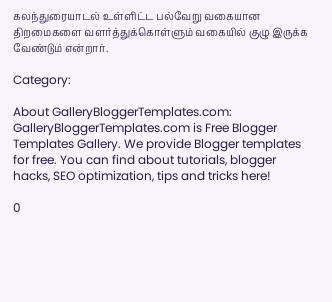கலந்துரையாடல் உள்ளிட்ட பல்வேறு வகையான திறமைகளை வளர்த்துக்கொள்ளும் வகையில் குழு இருக்க வேண்டும் என்றார்.

Category:

About GalleryBloggerTemplates.com:
GalleryBloggerTemplates.com is Free Blogger Templates Gallery. We provide Blogger templates for free. You can find about tutorials, blogger hacks, SEO optimization, tips and tricks here!

0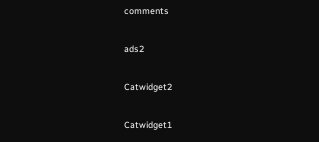comments

ads2

Catwidget2

Catwidget1